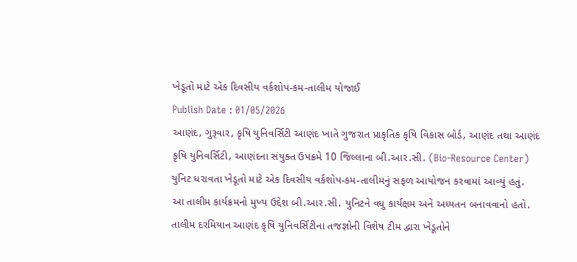ખેડૂતો માટે એક દિવસીય વર્કશોપ-કમ-તાલીમ યોજાઈ
Publish Date : 01/05/2026
આણંદ, ગુરૂવાર, કૃષિ યુનિવર્સિટી આણંદ ખાતે ગુજરાત પ્રાકૃતિક કૃષિ વિકાસ બોર્ડ, આણંદ તથા આણંદ કૃષિ યુનિવર્સિટી, આણંદના સંયુક્ત ઉપક્રમે 10 જિલ્લાના બી.આર.સી. (Bio-Resource Center) યુનિટ ધરાવતા ખેડૂતો માટે એક દિવસીય વર્કશોપ-કમ-તાલીમનું સફળ આયોજન કરવામાં આવ્યું હતું.
આ તાલીમ કાર્યક્રમનો મુખ્ય ઉદ્દેશ બી.આર.સી. યુનિટને વધુ કાર્યક્ષમ અને અધ્યતન બનાવવાનો હતો. તાલીમ દરમિયાન આણંદ કૃષિ યુનિવર્સિટીના તજજ્ઞોની વિશેષ ટીમ દ્વારા ખેડૂતોને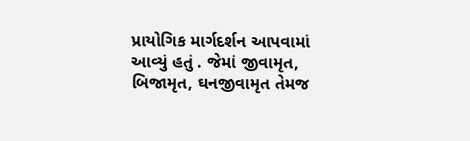પ્રાયોગિક માર્ગદર્શન આપવામાં આવ્યું હતું . જેમાં જીવામૃત, બિજામૃત, ઘનજીવામૃત તેમજ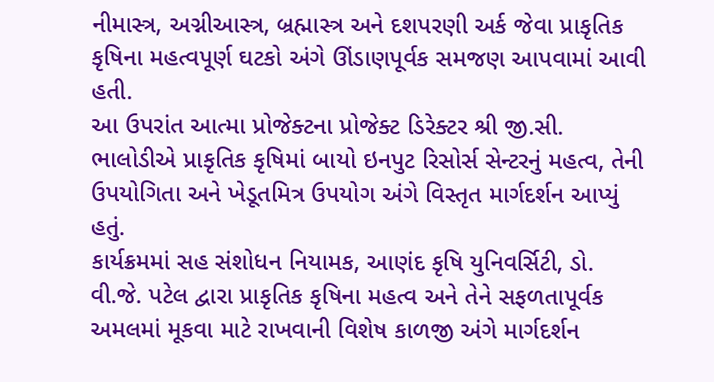નીમાસ્ત્ર, અગ્નીઆસ્ત્ર, બ્રહ્માસ્ત્ર અને દશપરણી અર્ક જેવા પ્રાકૃતિક કૃષિના મહત્વપૂર્ણ ઘટકો અંગે ઊંડાણપૂર્વક સમજણ આપવામાં આવી હતી.
આ ઉપરાંત આત્મા પ્રોજેક્ટના પ્રોજેક્ટ ડિરેક્ટર શ્રી જી.સી. ભાલોડીએ પ્રાકૃતિક કૃષિમાં બાયો ઇનપુટ રિસોર્સ સેન્ટરનું મહત્વ, તેની ઉપયોગિતા અને ખેડૂતમિત્ર ઉપયોગ અંગે વિસ્તૃત માર્ગદર્શન આપ્યું હતું.
કાર્યક્રમમાં સહ સંશોધન નિયામક, આણંદ કૃષિ યુનિવર્સિટી, ડો. વી.જે. પટેલ દ્વારા પ્રાકૃતિક કૃષિના મહત્વ અને તેને સફળતાપૂર્વક અમલમાં મૂકવા માટે રાખવાની વિશેષ કાળજી અંગે માર્ગદર્શન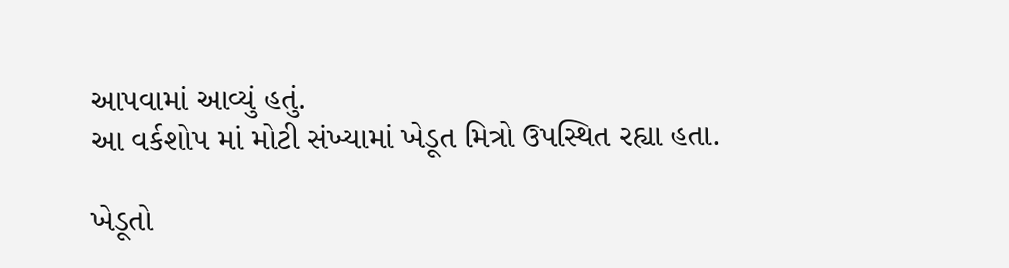આપવામાં આવ્યું હતું.
આ વર્કશોપ માં મોટી સંખ્યામાં ખેડૂત મિત્રો ઉપસ્થિત રહ્યા હતા.

ખેડૂતો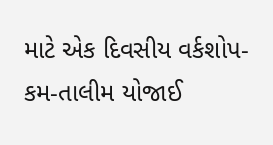માટે એક દિવસીય વર્કશોપ-કમ-તાલીમ યોજાઈ